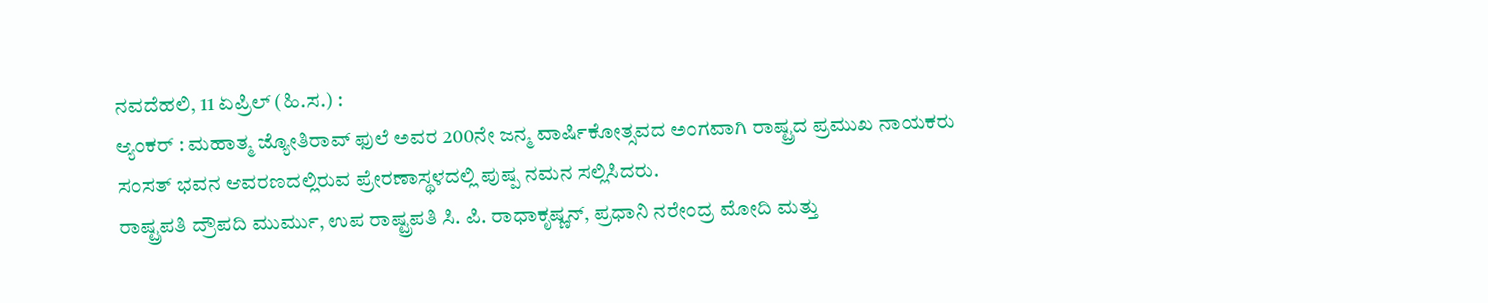ನವದೆಹಲಿ, 11 ಏಪ್ರಿಲ್ (ಹಿ.ಸ.) :
ಆ್ಯಂಕರ್ : ಮಹಾತ್ಮ ಜ್ಯೋತಿರಾವ್ ಫುಲೆ ಅವರ 200ನೇ ಜನ್ಮ ವಾರ್ಷಿಕೋತ್ಸವದ ಅಂಗವಾಗಿ ರಾಷ್ಟ್ರದ ಪ್ರಮುಖ ನಾಯಕರು ಸಂಸತ್ ಭವನ ಆವರಣದಲ್ಲಿರುವ ಪ್ರೇರಣಾಸ್ಥಳದಲ್ಲಿ ಪುಷ್ಪ ನಮನ ಸಲ್ಲಿಸಿದರು.
ರಾಷ್ಟ್ರಪತಿ ದ್ರೌಪದಿ ಮುರ್ಮು, ಉಪ ರಾಷ್ಟ್ರಪತಿ ಸಿ. ಪಿ. ರಾಧಾಕೃಷ್ಣನ್, ಪ್ರಧಾನಿ ನರೇಂದ್ರ ಮೋದಿ ಮತ್ತು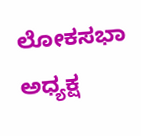ಲೋಕಸಭಾ ಅಧ್ಯಕ್ಷ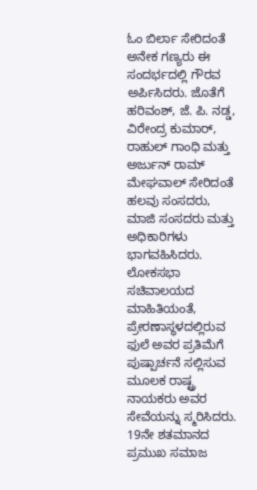ಓಂ ಬಿರ್ಲಾ ಸೇರಿದಂತೆ ಅನೇಕ ಗಣ್ಯರು ಈ ಸಂದರ್ಭದಲ್ಲಿ ಗೌರವ ಅರ್ಪಿಸಿದರು. ಜೊತೆಗೆ ಹರಿವಂಶ್, ಜೆ. ಪಿ. ನಡ್ಡ, ವಿರೇಂದ್ರ ಕುಮಾರ್, ರಾಹುಲ್ ಗಾಂಧಿ ಮತ್ತು ಅರ್ಜುನ್ ರಾಮ್ ಮೇಘವಾಲ್ ಸೇರಿದಂತೆ ಹಲವು ಸಂಸದರು, ಮಾಜಿ ಸಂಸದರು ಮತ್ತು ಅಧಿಕಾರಿಗಳು ಭಾಗವಹಿಸಿದರು.
ಲೋಕಸಭಾ ಸಚಿವಾಲಯದ ಮಾಹಿತಿಯಂತೆ, ಪ್ರೇರಣಾಸ್ಥಳದಲ್ಲಿರುವ ಫುಲೆ ಅವರ ಪ್ರತಿಮೆಗೆ ಪುಷ್ಪಾರ್ಚನೆ ಸಲ್ಲಿಸುವ ಮೂಲಕ ರಾಷ್ಟ್ರ ನಾಯಕರು ಅವರ ಸೇವೆಯನ್ನು ಸ್ಮರಿಸಿದರು.
19ನೇ ಶತಮಾನದ ಪ್ರಮುಖ ಸಮಾಜ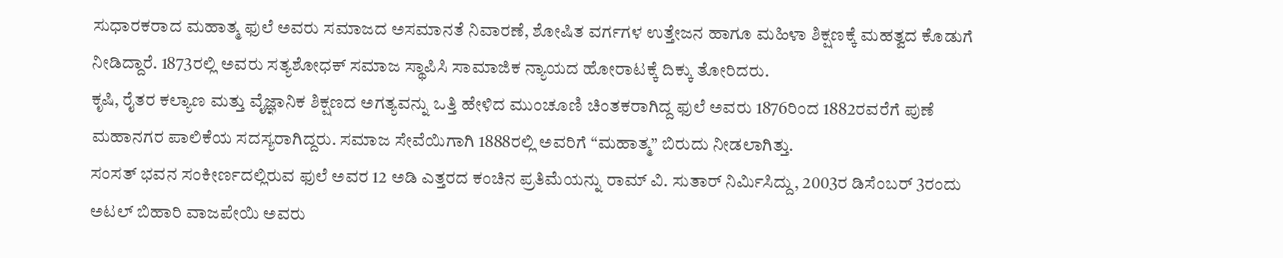ಸುಧಾರಕರಾದ ಮಹಾತ್ಮ ಫುಲೆ ಅವರು ಸಮಾಜದ ಅಸಮಾನತೆ ನಿವಾರಣೆ, ಶೋಷಿತ ವರ್ಗಗಳ ಉತ್ತೇಜನ ಹಾಗೂ ಮಹಿಳಾ ಶಿಕ್ಷಣಕ್ಕೆ ಮಹತ್ವದ ಕೊಡುಗೆ ನೀಡಿದ್ದಾರೆ. 1873ರಲ್ಲಿ ಅವರು ಸತ್ಯಶೋಧಕ್ ಸಮಾಜ ಸ್ಥಾಪಿಸಿ ಸಾಮಾಜಿಕ ನ್ಯಾಯದ ಹೋರಾಟಕ್ಕೆ ದಿಕ್ಕು ತೋರಿದರು.
ಕೃಷಿ, ರೈತರ ಕಲ್ಯಾಣ ಮತ್ತು ವೈಜ್ಞಾನಿಕ ಶಿಕ್ಷಣದ ಅಗತ್ಯವನ್ನು ಒತ್ತಿ ಹೇಳಿದ ಮುಂಚೂಣಿ ಚಿಂತಕರಾಗಿದ್ದ ಫುಲೆ ಅವರು 1876ರಿಂದ 1882ರವರೆಗೆ ಪುಣೆ ಮಹಾನಗರ ಪಾಲಿಕೆಯ ಸದಸ್ಯರಾಗಿದ್ದರು. ಸಮಾಜ ಸೇವೆಯಿಗಾಗಿ 1888ರಲ್ಲಿ ಅವರಿಗೆ “ಮಹಾತ್ಮ” ಬಿರುದು ನೀಡಲಾಗಿತ್ತು.
ಸಂಸತ್ ಭವನ ಸಂಕೀರ್ಣದಲ್ಲಿರುವ ಫುಲೆ ಅವರ 12 ಅಡಿ ಎತ್ತರದ ಕಂಚಿನ ಪ್ರತಿಮೆಯನ್ನು ರಾಮ್ ವಿ. ಸುತಾರ್ ನಿರ್ಮಿಸಿದ್ದು, 2003ರ ಡಿಸೆಂಬರ್ 3ರಂದು ಅಟಲ್ ಬಿಹಾರಿ ವಾಜಪೇಯಿ ಅವರು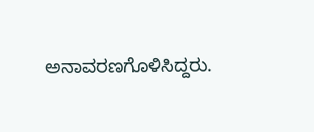ಅನಾವರಣಗೊಳಿಸಿದ್ದರು.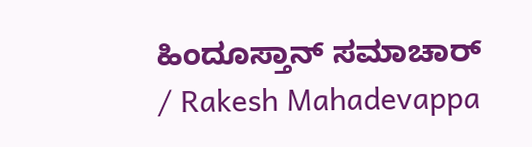ಹಿಂದೂಸ್ತಾನ್ ಸಮಾಚಾರ್ / Rakesh Mahadevappa